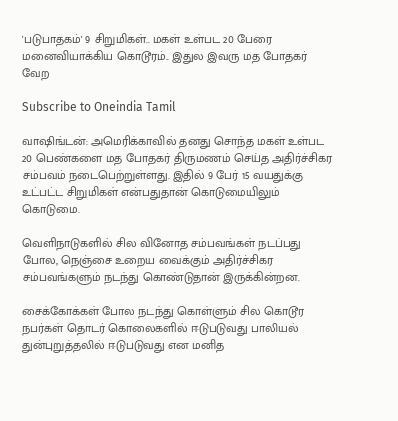'படுபாதகம்' 9 சிறுமிகள்.. மகள் உள்பட 20 பேரை மனைவியாக்கிய கொடூரம்.. இதுல இவரு மத போதகர் வேற

Subscribe to Oneindia Tamil

வாஷிங்டன்: அமெரிக்காவில் தனது சொந்த மகள் உள்பட 20 பெண்களை மத போதகர் திருமணம் செய்த அதிர்ச்சிகர சம்பவம் நடைபெற்றுள்ளது. இதில் 9 பேர் 15 வயதுக்கு உட்பட்ட சிறுமிகள் என்பதுதான் கொடுமையிலும் கொடுமை.

வெளிநாடுகளில் சில வினோத சம்பவங்கள் நடப்பது போல, நெஞ்சை உறைய வைக்கும் அதிர்ச்சிகர சம்பவங்களும் நடந்து கொண்டுதான் இருக்கின்றன.

சைக்கோக்கள் போல நடந்து கொள்ளும் சில கொடூர நபர்கள் தொடர் கொலைகளில் ஈடுபடுவது பாலியல் துன்புறுத்தலில் ஈடுபடுவது என மனித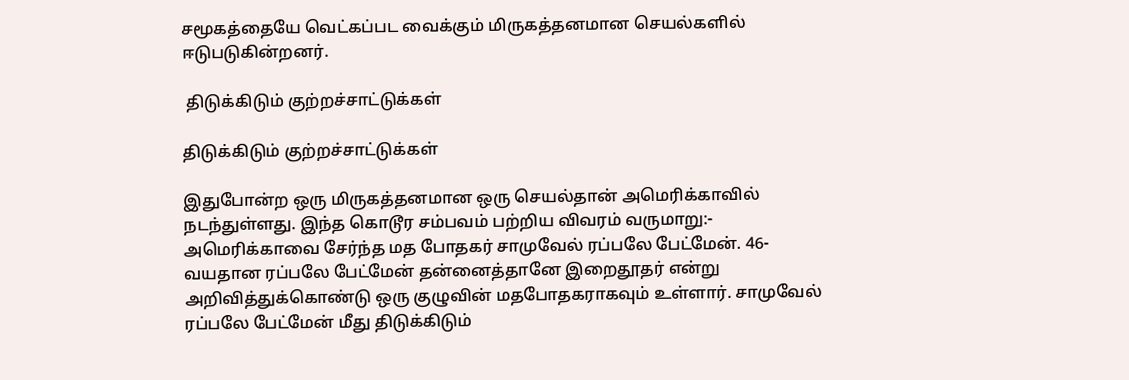சமூகத்தையே வெட்கப்பட வைக்கும் மிருகத்தனமான செயல்களில் ஈடுபடுகின்றனர்.

 திடுக்கிடும் குற்றச்சாட்டுக்கள்

திடுக்கிடும் குற்றச்சாட்டுக்கள்

இதுபோன்ற ஒரு மிருகத்தனமான ஒரு செயல்தான் அமெரிக்காவில் நடந்துள்ளது. இந்த கொடூர சம்பவம் பற்றிய விவரம் வருமாறு:- அமெரிக்காவை சேர்ந்த மத போதகர் சாமுவேல் ரப்பலே பேட்மேன். 46-வயதான ரப்பலே பேட்மேன் தன்னைத்தானே இறைதூதர் என்று அறிவித்துக்கொண்டு ஒரு குழுவின் மதபோதகராகவும் உள்ளார். சாமுவேல் ரப்பலே பேட்மேன் மீது திடுக்கிடும்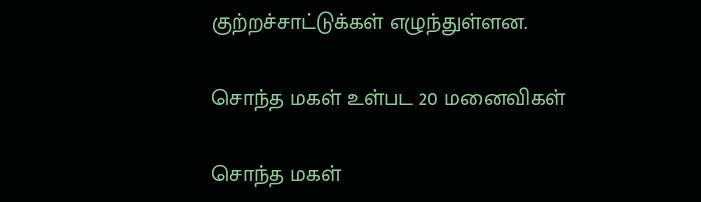குற்றச்சாட்டுக்கள் எழுந்துள்ளன.

சொந்த மகள் உள்பட 20 மனைவிகள்

சொந்த மகள்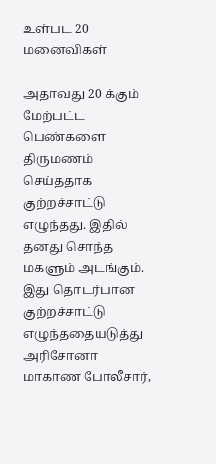உள்பட 20 மனைவிகள்

அதாவது 20 க்கும் மேற்பட்ட பெண்களை திருமணம் செய்ததாக குற்றச்சாட்டு எழுந்தது. இதில் தனது சொந்த மகளும் அடங்கும். இது தொடர்பான குற்றச்சாட்டு எழுந்ததையடுத்து அரிசோனா மாகாண போலீசார்,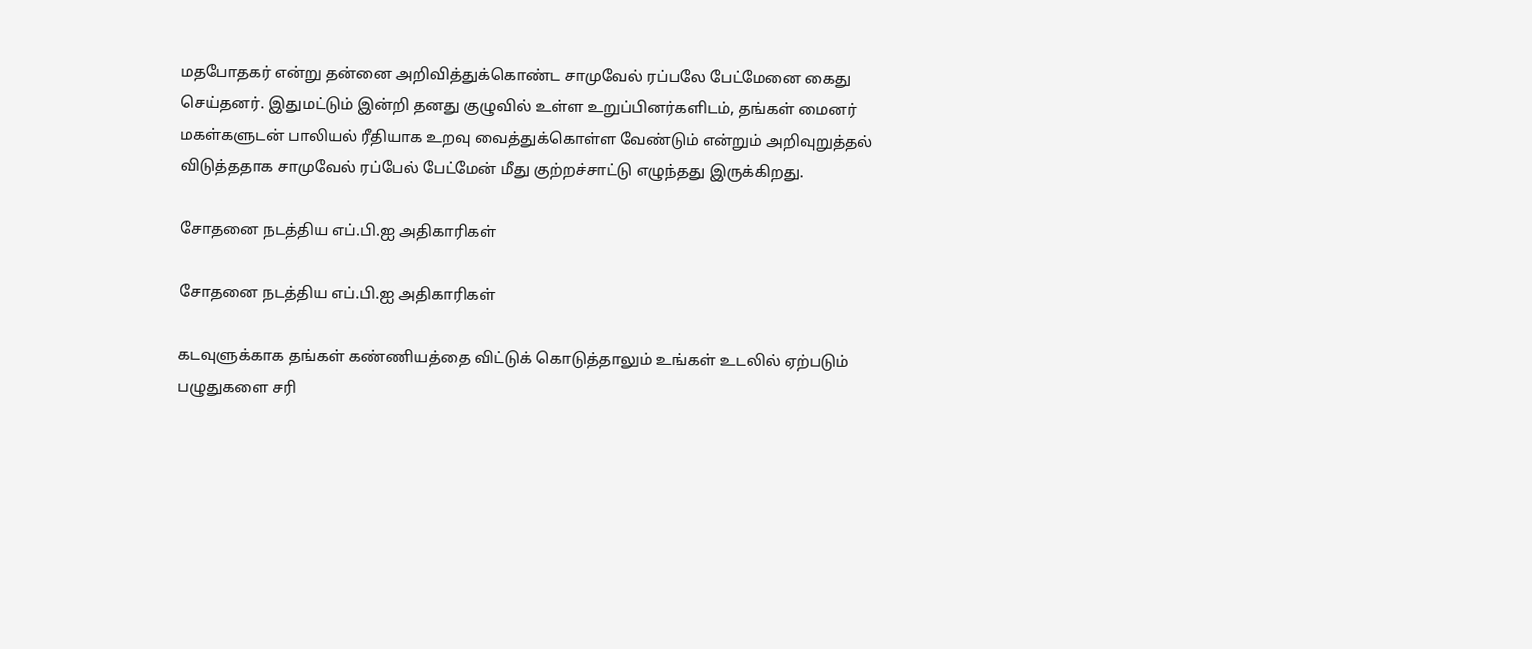மதபோதகர் என்று தன்னை அறிவித்துக்கொண்ட சாமுவேல் ரப்பலே பேட்மேனை கைது செய்தனர். இதுமட்டும் இன்றி தனது குழுவில் உள்ள உறுப்பினர்களிடம், தங்கள் மைனர் மகள்களுடன் பாலியல் ரீதியாக உறவு வைத்துக்கொள்ள வேண்டும் என்றும் அறிவுறுத்தல் விடுத்ததாக சாமுவேல் ரப்பேல் பேட்மேன் மீது குற்றச்சாட்டு எழுந்தது இருக்கிறது.

சோதனை நடத்திய எப்.பி.ஐ அதிகாரிகள்

சோதனை நடத்திய எப்.பி.ஐ அதிகாரிகள்

கடவுளுக்காக தங்கள் கண்ணியத்தை விட்டுக் கொடுத்தாலும் உங்கள் உடலில் ஏற்படும் பழுதுகளை சரி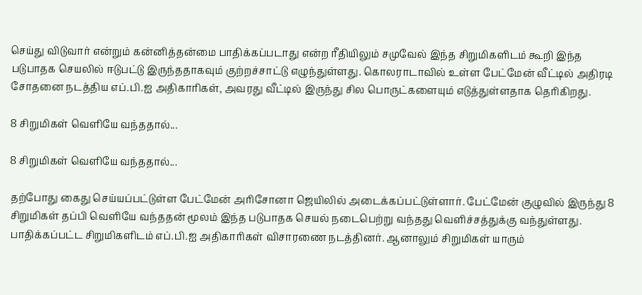செய்து விடுவார் என்றும் கன்னித்தன்மை பாதிக்கப்படாது என்ற ரீதியிலும் சமுவேல் இந்த சிறுமிகளிடம் கூறி இந்த படுபாதக செயலில் ஈடுபட்டு இருந்ததாகவும் குற்றச்சாட்டு எழுந்துள்ளது. கொலராடாவில் உள்ள பேட்மேன் வீட்டில் அதிரடி சோதனை நடத்திய எப்.பி.ஐ அதிகாரிகள், அவரது வீட்டில் இருந்து சில பொருட்களையும் எடுத்துள்ளதாக தெரிகிறது.

8 சிறுமிகள் வெளியே வந்ததால்...

8 சிறுமிகள் வெளியே வந்ததால்...

தற்போது கைது செய்யப்பட்டுள்ள பேட்மேன் அரிசோனா ஜெயிலில் அடைக்கப்பட்டுள்ளார். பேட்மேன் குழுவில் இருந்து 8 சிறுமிகள் தப்பி வெளியே வந்ததன் மூலம் இந்த படுபாதக செயல் நடைபெற்று வந்தது வெளிச்சத்துக்கு வந்துள்ளது. பாதிக்கப்பட்ட சிறுமிகளிடம் எப்.பி.ஐ அதிகாரிகள் விசாரணை நடத்தினர். ஆனாலும் சிறுமிகள் யாரும்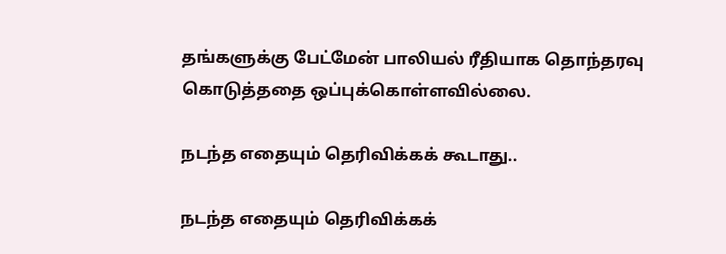தங்களுக்கு பேட்மேன் பாலியல் ரீதியாக தொந்தரவு கொடுத்ததை ஒப்புக்கொள்ளவில்லை.

நடந்த எதையும் தெரிவிக்கக் கூடாது..

நடந்த எதையும் தெரிவிக்கக்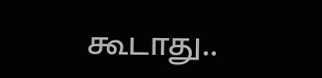கூடாது..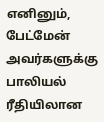எனினும், பேட்மேன் அவர்களுக்கு பாலியல் ரீதியிலான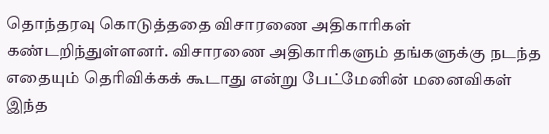தொந்தரவு கொடுத்ததை விசாரணை அதிகாரிகள் கண்டறிந்துள்ளனர். விசாரணை அதிகாரிகளும் தங்களுக்கு நடந்த எதையும் தெரிவிக்கக் கூடாது என்று பேட்மேனின் மனைவிகள் இந்த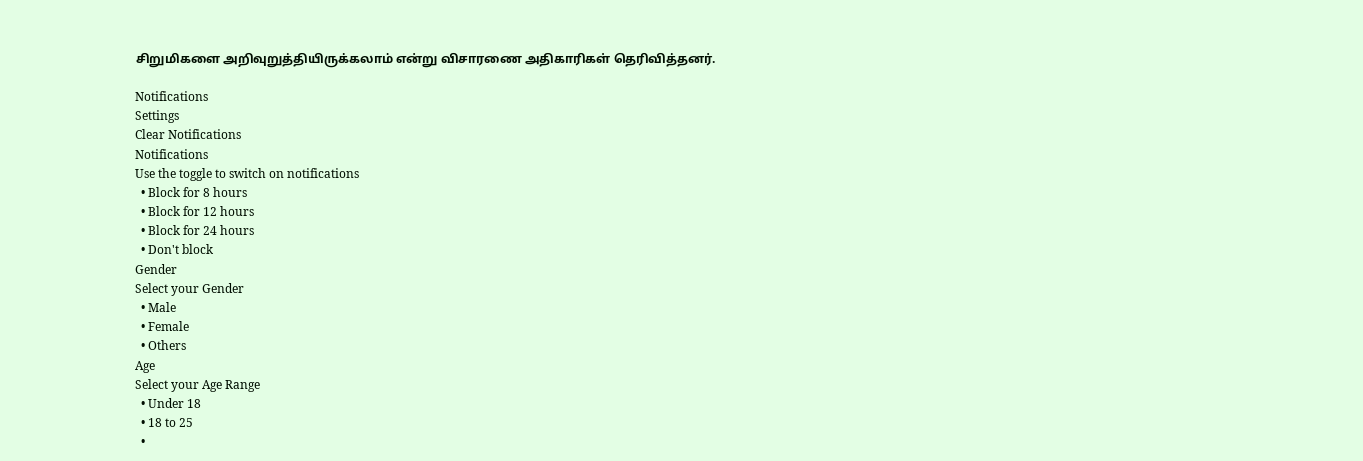சிறுமிகளை அறிவுறுத்தியிருக்கலாம் என்று விசாரணை அதிகாரிகள் தெரிவித்தனர்.

Notifications
Settings
Clear Notifications
Notifications
Use the toggle to switch on notifications
  • Block for 8 hours
  • Block for 12 hours
  • Block for 24 hours
  • Don't block
Gender
Select your Gender
  • Male
  • Female
  • Others
Age
Select your Age Range
  • Under 18
  • 18 to 25
  •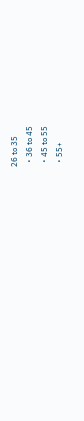26 to 35
  • 36 to 45
  • 45 to 55
  • 55+